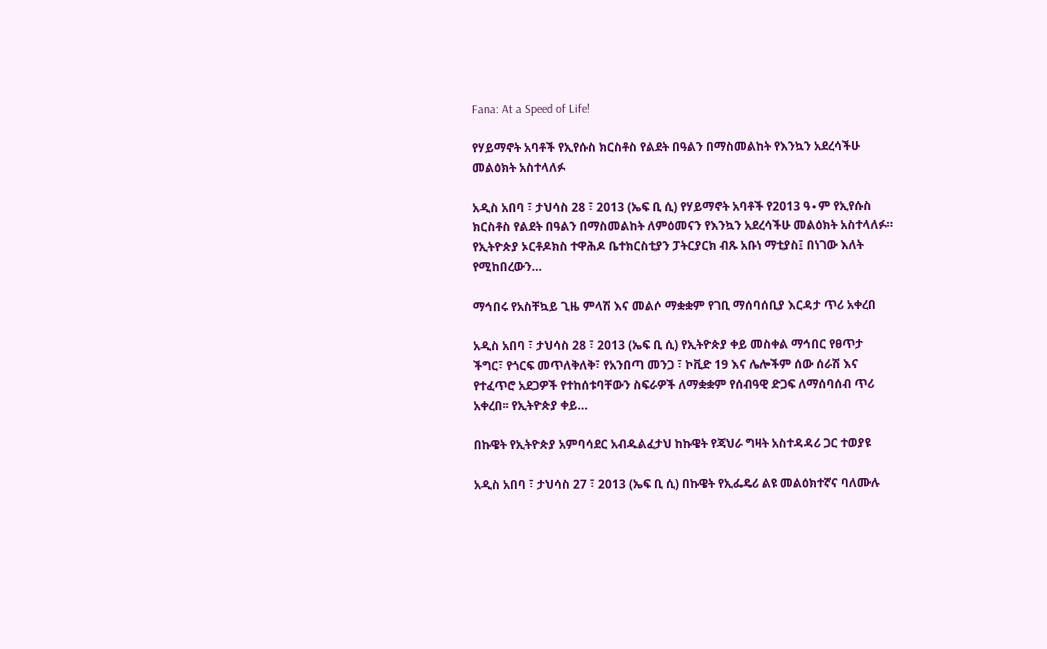Fana: At a Speed of Life!

የሃይማኖት አባቶች የኢየሱስ ክርስቶስ የልደት በዓልን በማስመልከት የእንኳን አደረሳችሁ መልዕክት አስተላለፉ

አዲስ አበባ ፣ ታህሳስ 28 ፣ 2013 (ኤፍ ቢ ሲ) የሃይማኖት አባቶች የ2013 ዓ∙ም የኢየሱስ ክርስቶስ የልደት በዓልን በማስመልከት ለምዕመናን የእንኳን አደረሳችሁ መልዕክት አስተላለፉ። የኢትዮጵያ ኦርቶዶክስ ተዋሕዶ ቤተክርስቲያን ፓትርያርክ ብጹ አቡነ ማቲያስ፤ በነገው እለት የሚከበረውን…

ማኅበሩ የአስቸኳይ ጊዜ ምላሽ እና መልሶ ማቋቋም የገቢ ማሰባሰቢያ እርዳታ ጥሪ አቀረበ

አዲስ አበባ ፣ ታህሳስ 28 ፣ 2013 (ኤፍ ቢ ሲ) የኢትዮጵያ ቀይ መስቀል ማኅበር የፀጥታ ችግር፣ የጎርፍ መጥለቅለቅ፣ የአንበጣ መንጋ ፣ ኮቪድ 19 እና ሌሎችም ሰው ሰራሽ እና የተፈጥሮ አደጋዎች የተከሰቱባቸውን ስፍራዎች ለማቋቋም የሰብዓዊ ድጋፍ ለማሰባሰብ ጥሪ አቀረበ፡፡ የኢትዮጵያ ቀይ…

በኩዌት የኢትዮጵያ አምባሳደር አብዱልፈታህ ከኩዌት የጃህራ ግዛት አስተዳዳሪ ጋር ተወያዩ

አዲስ አበባ ፣ ታህሳስ 27 ፣ 2013 (ኤፍ ቢ ሲ) በኩዌት የኢፌዴሪ ልዩ መልዕክተኛና ባለሙሉ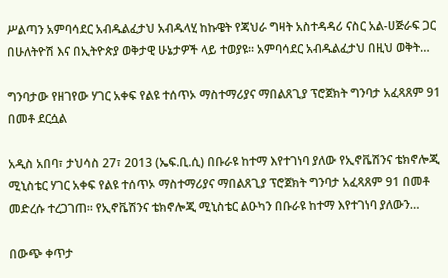ሥልጣን አምባሳደር አብዱልፈታህ አብዱላሂ ከኩዌት የጃህራ ግዛት አስተዳዳሪ ናስር አል-ሀጅራፍ ጋር በሁለትዮሽ እና በኢትዮጵያ ወቅታዊ ሁኔታዎች ላይ ተወያዩ። አምባሳደር አብዱልፈታህ በዚህ ወቅት…

ግንባታው የዘገየው ሃገር አቀፍ የልዩ ተሰጥኦ ማስተማሪያና ማበልጸጊያ ፕሮጀክት ግንባታ አፈጻጸም 91 በመቶ ደርሷል

አዲስ አበባ፣ ታህሳስ 27፣ 2013 (ኤፍ.ቢ.ሲ) በቡራዩ ከተማ እየተገነባ ያለው የኢኖቬሽንና ቴክኖሎጂ ሚኒስቴር ሃገር አቀፍ የልዩ ተሰጥኦ ማስተማሪያና ማበልጸጊያ ፕሮጀክት ግንባታ አፈጻጸም 91 በመቶ መድረሱ ተረጋገጠ። የኢኖቬሽንና ቴክኖሎጂ ሚኒስቴር ልዑካን በቡራዩ ከተማ እየተገነባ ያለውን…

በውጭ ቀጥታ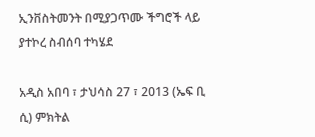ኢንቨስትመንት በሚያጋጥሙ ችግሮች ላይ ያተኮረ ስብሰባ ተካሄደ

አዲስ አበባ ፣ ታህሳስ 27 ፣ 2013 (ኤፍ ቢ ሲ) ምክትል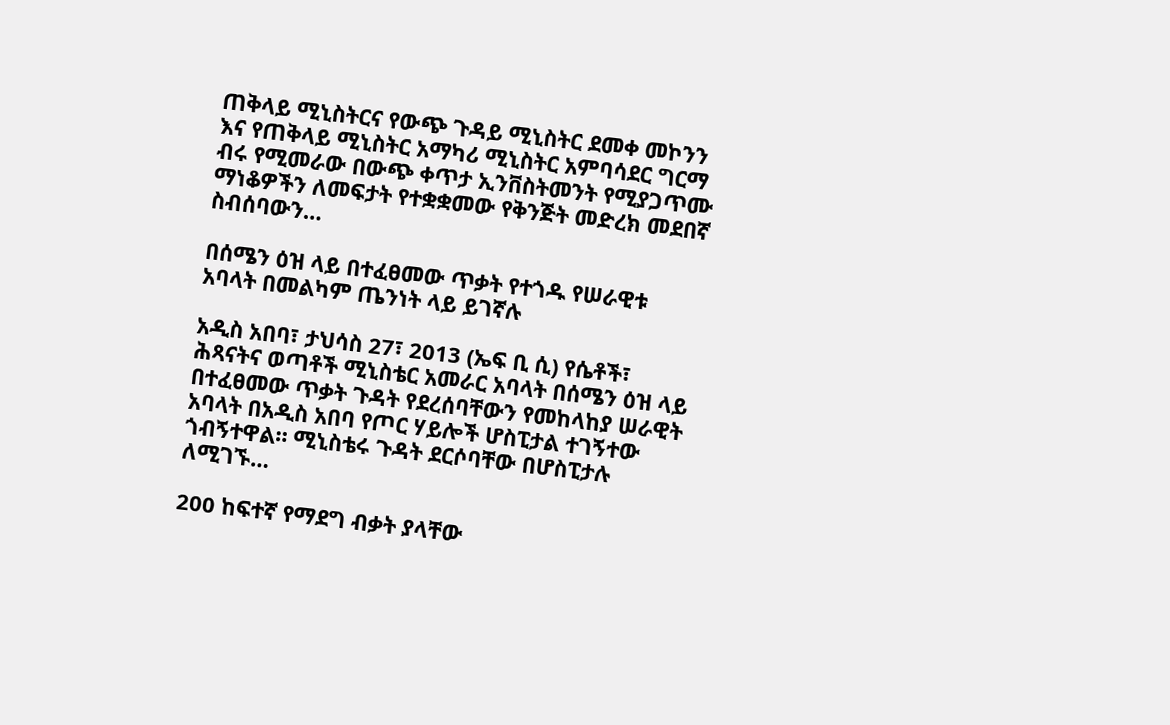ጠቅላይ ሚኒስትርና የውጭ ጉዳይ ሚኒስትር ደመቀ መኮንን እና የጠቅላይ ሚኒስትር አማካሪ ሚኒስትር አምባሳደር ግርማ ብሩ የሚመራው በውጭ ቀጥታ ኢንቨስትመንት የሚያጋጥሙ ማነቆዎችን ለመፍታት የተቋቋመው የቅንጅት መድረክ መደበኛ ስብሰባውን…

በሰሜን ዕዝ ላይ በተፈፀመው ጥቃት የተጎዱ የሠራዊቱ አባላት በመልካም ጤንነት ላይ ይገኛሉ

አዲስ አበባ፣ ታህሳስ 27፣ 2013 (ኤፍ ቢ ሲ) የሴቶች፣ ሕጻናትና ወጣቶች ሚኒስቴር አመራር አባላት በሰሜን ዕዝ ላይ በተፈፀመው ጥቃት ጉዳት የደረሰባቸውን የመከላከያ ሠራዊት አባላት በአዲስ አበባ የጦር ሃይሎች ሆስፒታል ተገኝተው ጎብኝተዋል። ሚኒስቴሩ ጉዳት ደርሶባቸው በሆስፒታሉ ለሚገኙ…

200 ከፍተኛ የማደግ ብቃት ያላቸው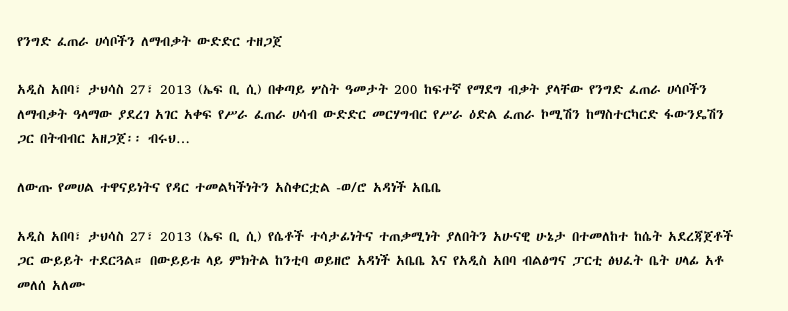የንግድ ፈጠራ ሀሳቦችን ለማብቃት ውድድር ተዘጋጀ

አዲስ አበባ፣ ታህሳስ 27፣ 2013 (ኤፍ ቢ ሲ) በቀጣይ ሦስት ዓመታት 200 ከፍተኛ የማደግ ብቃት ያላቸው የንግድ ፈጠራ ሀሳቦችን ለማብቃት ዓላማው ያደረገ አገር አቀፍ የሥራ ፈጠራ ሀሳብ ውድድር መርሃግብር የሥራ ዕድል ፈጠራ ኮሚሽን ከማስተርካርድ ፋውንዴሽን ጋር በትብብር አዘጋጀ፡፡ ብሩህ…

ለውጡ የመሀል ተዋናይነትና የዳር ተመልካችነትን አስቀርቷል -ወ/ሮ አዳነች አቤቤ

አዲስ አበባ፣ ታህሳስ 27፣ 2013 (ኤፍ ቢ ሲ) የሴቶች ተሳታፊነትና ተጠቃሚነት ያለበትን አሁናዊ ሁኔታ በተመለከተ ከሴት አደረጃጀቶች ጋር ውይይት ተደርጓል። በውይይቱ ላይ ምክትል ከንቲባ ወይዘሮ አዳነች አቤቤ እና የአዲስ አበባ ብልፅግና ፓርቲ ፅህፈት ቤት ሀላፊ አቶ መለሰ አለሙ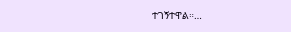ተገኝተዋል።…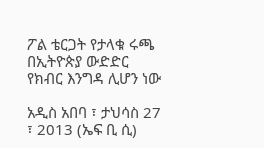ፖል ቴርጋት የታላቁ ሩጫ በኢትዮጵያ ውድድር የክብር እንግዳ ሊሆን ነው

አዲስ አበባ ፣ ታህሳስ 27 ፣ 2013 (ኤፍ ቢ ሲ)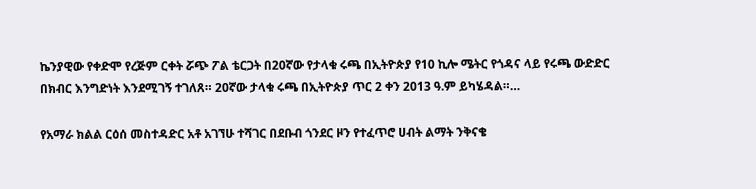ኬንያዊው የቀድሞ የረጅም ርቀት ሯጭ ፖል ቴርጋት በ20ኛው የታላቁ ሩጫ በኢትዮጵያ የ10 ኪሎ ሜትር የጎዳና ላይ የሩጫ ውድድር በክብር እንግድነት እንደሚገኝ ተገለጸ። 20ኛው ታላቁ ሩጫ በኢትዮጵያ ጥር 2 ቀን 2013 ዓ.ም ይካሄዳል።…

የአማራ ክልል ርዕሰ መስተዳድር አቶ አገኘሁ ተሻገር በደቡብ ጎንደር ዞን የተፈጥሮ ሀብት ልማት ንቅናቄ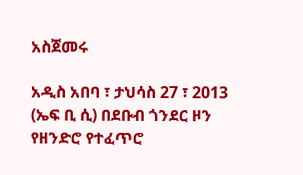አስጀመሩ

አዲስ አበባ ፣ ታህሳስ 27 ፣ 2013 (ኤፍ ቢ ሲ) በደቡብ ጎንደር ዞን የዘንድሮ የተፈጥሮ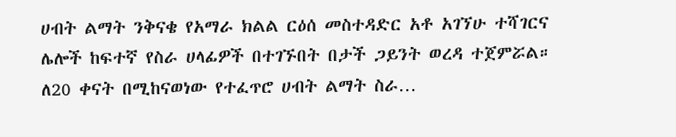ሀብት ልማት ንቅናቄ የአማራ ክልል ርዕሰ መስተዳድር አቶ አገኘሁ ተሻገርና ሌሎች ከፍተኛ የስራ ሀላፊዎች በተገኙበት በታች ጋይንት ወረዳ ተጀምሯል። ለ20 ቀናት በሚከናወነው የተፈጥሮ ሀብት ልማት ስራ…